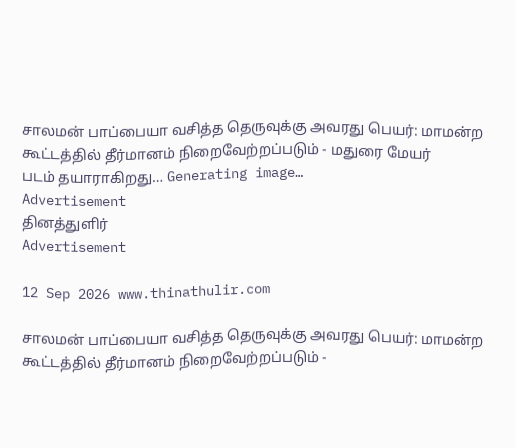சாலமன் பாப்பையா வசித்த தெருவுக்கு அவரது பெயர்: மாமன்ற கூட்டத்தில் தீர்மானம் நிறைவேற்றப்படும் - மதுரை மேயர்
படம் தயாராகிறது… Generating image…
Advertisement
தினத்துளிர்
Advertisement

12 Sep 2026 www.thinathulir.com

சாலமன் பாப்பையா வசித்த தெருவுக்கு அவரது பெயர்: மாமன்ற கூட்டத்தில் தீர்மானம் நிறைவேற்றப்படும் -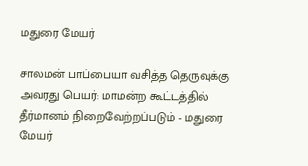மதுரை மேயர்

சாலமன் பாப்பையா வசித்த தெருவுக்கு அவரது பெயர்: மாமன்ற கூட்டத்தில் தீர்மானம் நிறைவேற்றப்படும் - மதுரை மேயர்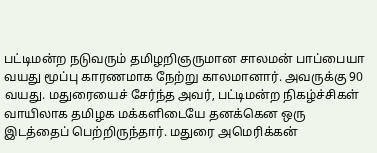பட்டிமன்ற நடுவரும் தமிழறிஞருமான சாலமன் பாப்பையா வயது மூப்பு காரணமாக நேற்று காலமானார். அவருக்கு 90 வயது. மதுரையைச் சேர்ந்த அவர், பட்டிமன்ற நிகழ்ச்சிகள் வாயிலாக தமிழக மக்களிடையே தனக்கென ஒரு இடத்தைப் பெற்றிருந்தார். மதுரை அமெரிக்கன்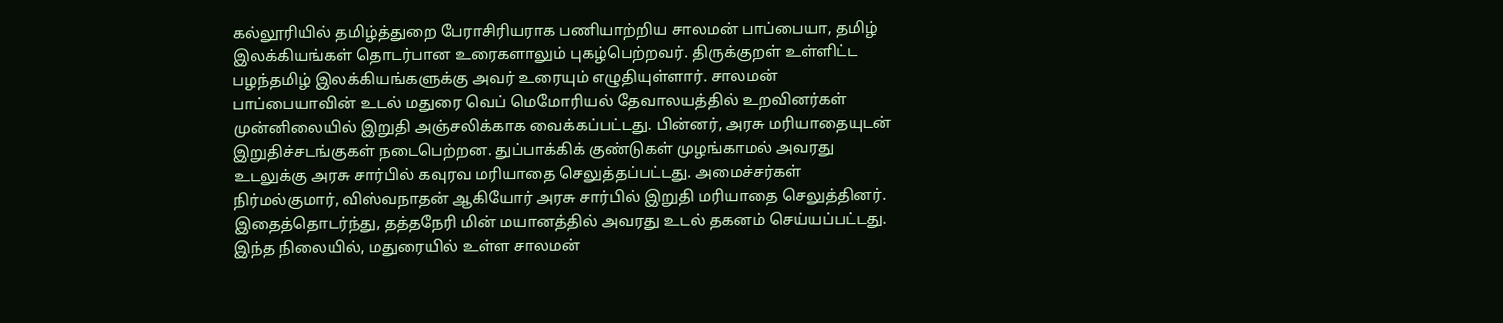கல்லூரியில் தமிழ்த்துறை பேராசிரியராக பணியாற்றிய சாலமன் பாப்பையா, தமிழ் இலக்கியங்கள் தொடர்பான உரைகளாலும் புகழ்பெற்றவர். திருக்குறள் உள்ளிட்ட பழந்தமிழ் இலக்கியங்களுக்கு அவர் உரையும் எழுதியுள்ளார். சாலமன் பாப்பையாவின் உடல் மதுரை வெப் மெமோரியல் தேவாலயத்தில் உறவினர்கள் முன்னிலையில் இறுதி அஞ்சலிக்காக வைக்கப்பட்டது. பின்னர், அரசு மரியாதையுடன் இறுதிச்சடங்குகள் நடைபெற்றன. துப்பாக்கிக் குண்டுகள் முழங்காமல் அவரது உடலுக்கு அரசு சார்பில் கவுரவ மரியாதை செலுத்தப்பட்டது. அமைச்சர்கள் நிர்மல்குமார், விஸ்வநாதன் ஆகியோர் அரசு சார்பில் இறுதி மரியாதை செலுத்தினர். இதைத்தொடர்ந்து, தத்தநேரி மின் மயானத்தில் அவரது உடல் தகனம் செய்யப்பட்டது. இந்த நிலையில், மதுரையில் உள்ள சாலமன்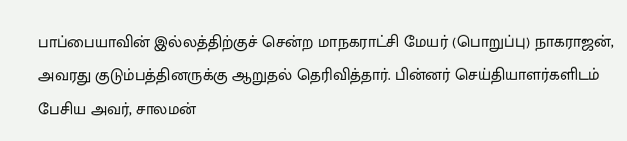பாப்பையாவின் இல்லத்திற்குச் சென்ற மாநகராட்சி மேயர் (பொறுப்பு) நாகராஜன், அவரது குடும்பத்தினருக்கு ஆறுதல் தெரிவித்தார். பின்னர் செய்தியாளர்களிடம் பேசிய அவர், சாலமன்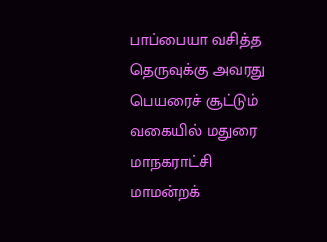பாப்பையா வசித்த தெருவுக்கு அவரது பெயரைச் சூட்டும் வகையில் மதுரை மாநகராட்சி மாமன்றக்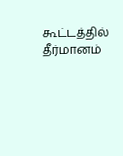கூட்டத்தில் தீர்மானம்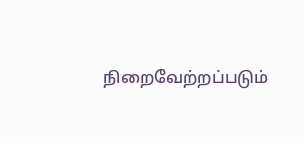நிறைவேற்றப்படும்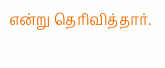என்று தெரிவித்தார்.